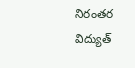నిరంతర విద్యుత్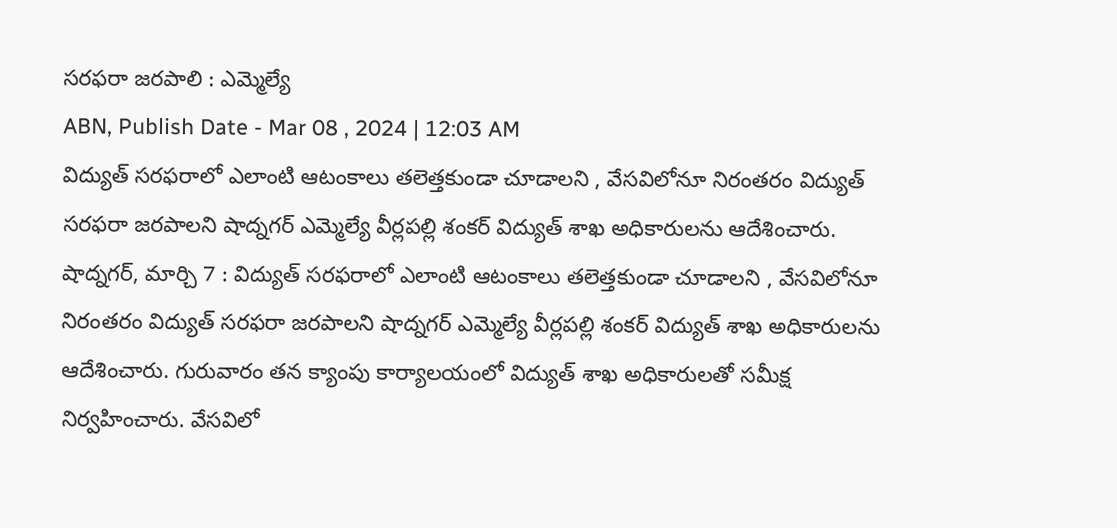సరఫరా జరపాలి : ఎమ్మెల్యే
ABN, Publish Date - Mar 08 , 2024 | 12:03 AM
విద్యుత్ సరఫరాలో ఎలాంటి ఆటంకాలు తలెత్తకుండా చూడాలని , వేసవిలోనూ నిరంతరం విద్యుత్ సరఫరా జరపాలని షాద్నగర్ ఎమ్మెల్యే వీర్లపల్లి శంకర్ విద్యుత్ శాఖ అధికారులను ఆదేశించారు.
షాద్నగర్, మార్చి 7 : విద్యుత్ సరఫరాలో ఎలాంటి ఆటంకాలు తలెత్తకుండా చూడాలని , వేసవిలోనూ నిరంతరం విద్యుత్ సరఫరా జరపాలని షాద్నగర్ ఎమ్మెల్యే వీర్లపల్లి శంకర్ విద్యుత్ శాఖ అధికారులను ఆదేశించారు. గురువారం తన క్యాంపు కార్యాలయంలో విద్యుత్ శాఖ అధికారులతో సమీక్ష నిర్వహించారు. వేసవిలో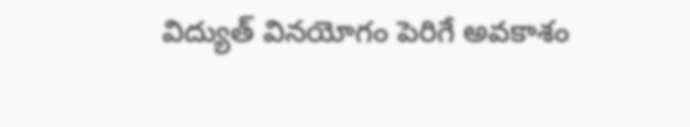విద్యుత్ వినయోగం పెరిగే అవకాశం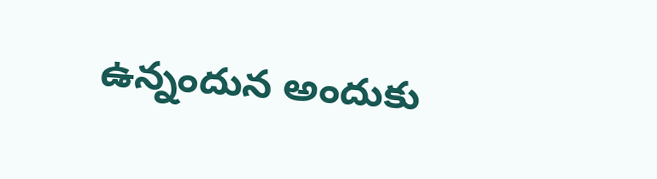ఉన్నందున అందుకు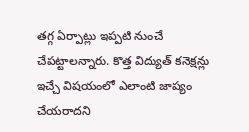తగ్గ ఏర్పాట్లు ఇప్పటి నుంచే చేపట్టాలన్నారు. కొత్త విద్యుత్ కనెక్షన్లు ఇచ్చే విషయంలో ఎలాంటి జాప్యం చేయరాదని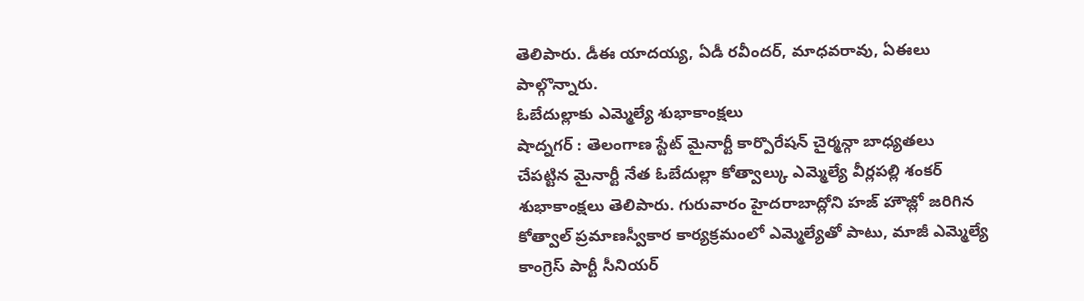తెలిపారు. డీఈ యాదయ్య, ఏడీ రవీందర్, మాధవరావు, ఏఈలు పాల్గొన్నారు.
ఓబేదుల్లాకు ఎమ్మెల్యే శుభాకాంక్షలు
షాద్నగర్ : తెలంగాణ స్టేట్ మైనార్టీ కార్పొరేషన్ చైర్మన్గా బాధ్యతలు చేపట్టిన మైనార్టీ నేత ఓబేదుల్లా కోత్వాల్కు ఎమ్మెల్యే వీర్లపల్లి శంకర్ శుభాకాంక్షలు తెలిపారు. గురువారం హైదరాబాద్లోని హజ్ హౌజ్లో జరిగిన కోత్వాల్ ప్రమాణస్వీకార కార్యక్రమంలో ఎమ్మెల్యేతో పాటు, మాజీ ఎమ్మెల్యే కాంగ్రెస్ పార్టీ సీనియర్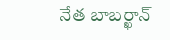నేత బాబర్ఖాన్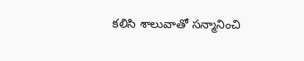కలిసి శాలువాతో సన్మానించి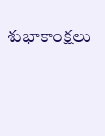శుభాకాంక్షలు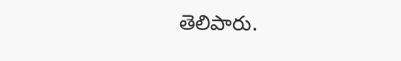తెలిపారు.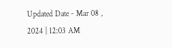Updated Date - Mar 08 , 2024 | 12:03 AM